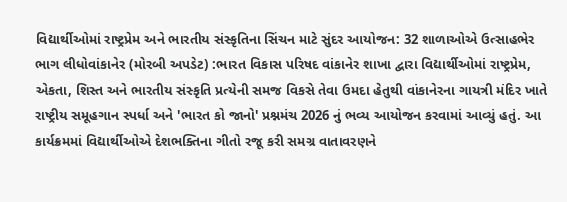વિદ્યાર્થીઓમાં રાષ્ટ્રપ્રેમ અને ભારતીય સંસ્કૃતિના સિંચન માટે સુંદર આયોજન: 32 શાળાઓએ ઉત્સાહભેર ભાગ લીધોવાંકાનેર (મોરબી અપડેટ) :ભારત વિકાસ પરિષદ વાંકાનેર શાખા દ્વારા વિદ્યાર્થીઓમાં રાષ્ટ્રપ્રેમ, એકતા, શિસ્ત અને ભારતીય સંસ્કૃતિ પ્રત્યેની સમજ વિકસે તેવા ઉમદા હેતુથી વાંકાનેરના ગાયત્રી મંદિર ખાતે રાષ્ટ્રીય સમૂહગાન સ્પર્ધા અને 'ભારત કો જાનો' પ્રશ્નમંચ 2026 નું ભવ્ય આયોજન કરવામાં આવ્યું હતું. આ કાર્યક્રમમાં વિદ્યાર્થીઓએ દેશભક્તિના ગીતો રજૂ કરી સમગ્ર વાતાવરણને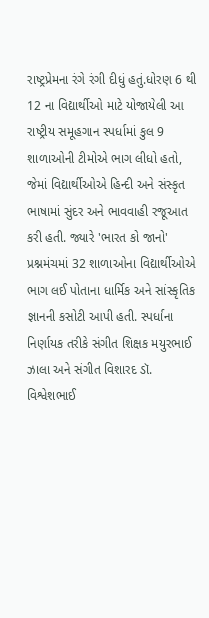રાષ્ટ્રપ્રેમના રંગે રંગી દીધું હતું.ધોરણ 6 થી 12 ના વિદ્યાર્થીઓ માટે યોજાયેલી આ રાષ્ટ્રીય સમૂહગાન સ્પર્ધામાં કુલ 9 શાળાઓની ટીમોએ ભાગ લીધો હતો, જેમાં વિદ્યાર્થીઓએ હિન્દી અને સંસ્કૃત ભાષામાં સુંદર અને ભાવવાહી રજૂઆત કરી હતી. જ્યારે 'ભારત કો જાનો' પ્રશ્નમંચમાં 32 શાળાઓના વિદ્યાર્થીઓએ ભાગ લઈ પોતાના ધાર્મિક અને સાંસ્કૃતિક જ્ઞાનની કસોટી આપી હતી. સ્પર્ધાના નિર્ણાયક તરીકે સંગીત શિક્ષક મયુરભાઈ ઝાલા અને સંગીત વિશારદ ડૉ. વિશ્વેશભાઈ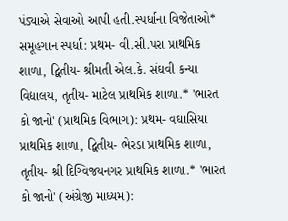પંડ્યાએ સેવાઓ આપી હતી.સ્પર્ધાના વિજેતાઓ* સમૂહગાન સ્પર્ધા: પ્રથમ- વી.સી.પરા પ્રાથમિક શાળા, દ્વિતીય- શ્રીમતી એલ.કે. સંઘવી કન્યા વિદ્યાલય, તૃતીય- માટેલ પ્રાથમિક શાળા.* 'ભારત કો જાનો' (પ્રાથમિક વિભાગ): પ્રથમ- વઘાસિયા પ્રાથમિક શાળા, દ્વિતીય- ભેરડા પ્રાથમિક શાળા, તૃતીય- શ્રી દિગ્વિજયનગર પ્રાથમિક શાળા.* 'ભારત કો જાનો' (અંગ્રેજી માધ્યમ):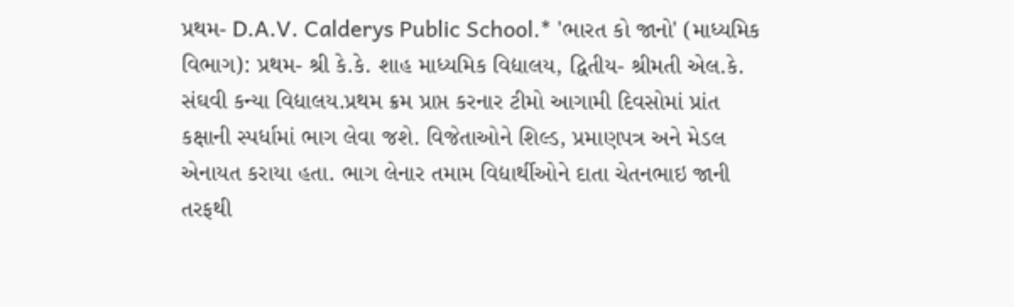પ્રથમ- D.A.V. Calderys Public School.* 'ભારત કો જાનો' (માધ્યમિક વિભાગ): પ્રથમ- શ્રી કે.કે. શાહ માધ્યમિક વિદ્યાલય, દ્વિતીય- શ્રીમતી એલ.કે. સંઘવી કન્યા વિદ્યાલય.પ્રથમ ક્રમ પ્રાપ્ત કરનાર ટીમો આગામી દિવસોમાં પ્રાંત કક્ષાની સ્પર્ધામાં ભાગ લેવા જશે. વિજેતાઓને શિલ્ડ, પ્રમાણપત્ર અને મેડલ એનાયત કરાયા હતા. ભાગ લેનાર તમામ વિદ્યાર્થીઓને દાતા ચેતનભાઇ જાની તરફથી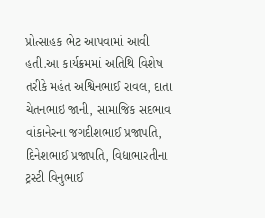પ્રોત્સાહક ભેટ આપવામાં આવી હતી.આ કાર્યક્રમમાં અતિથિ વિશેષ તરીકે મહંત અશ્વિનભાઈ રાવલ, દાતા ચેતનભાઇ જાની, સામાજિક સદભાવ વાંકાનેરના જગદીશભાઈ પ્રજાપતિ, દિનેશભાઈ પ્રજાપતિ, વિદ્યાભારતીના ટ્રસ્ટી વિનુભાઈ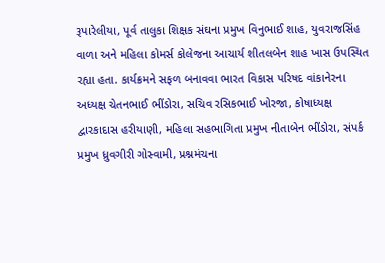રૂપારેલીયા, પૂર્વ તાલુકા શિક્ષક સંઘના પ્રમુખ વિનુભાઈ શાહ, યુવરાજસિંહ વાળા અને મહિલા કોમર્સ કોલેજના આચાર્ય શીતલબેન શાહ ખાસ ઉપસ્થિત રહ્યા હતા. કાર્યક્રમને સફળ બનાવવા ભારત વિકાસ પરિષદ વાંકાનેરના અધ્યક્ષ ચેતનભાઈ ભીંડોરા, સચિવ રસિકભાઈ ખોરજા, કોષાધ્યક્ષ દ્વારકાદાસ હરીયાણી, મહિલા સહભાગિતા પ્રમુખ નીતાબેન ભીંડોરા, સંપર્ક પ્રમુખ ધ્રુવગીરી ગોસ્વામી, પ્રશ્નમંચના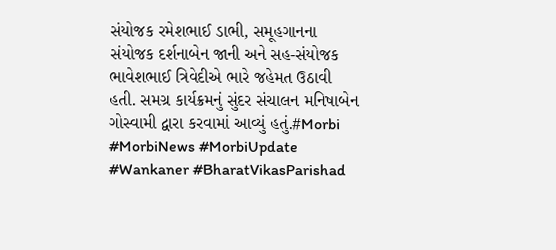સંયોજક રમેશભાઈ ડાભી, સમૂહગાનના સંયોજક દર્શનાબેન જાની અને સહ-સંયોજક ભાવેશભાઈ ત્રિવેદીએ ભારે જહેમત ઉઠાવી હતી. સમગ્ર કાર્યક્રમનું સુંદર સંચાલન મનિષાબેન ગોસ્વામી દ્વારા કરવામાં આવ્યું હતું.#Morbi #MorbiNews #MorbiUpdate #Wankaner #BharatVikasParishad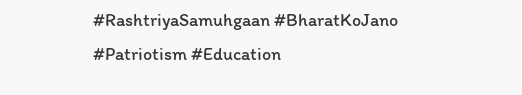#RashtriyaSamuhgaan #BharatKoJano #Patriotism #Education